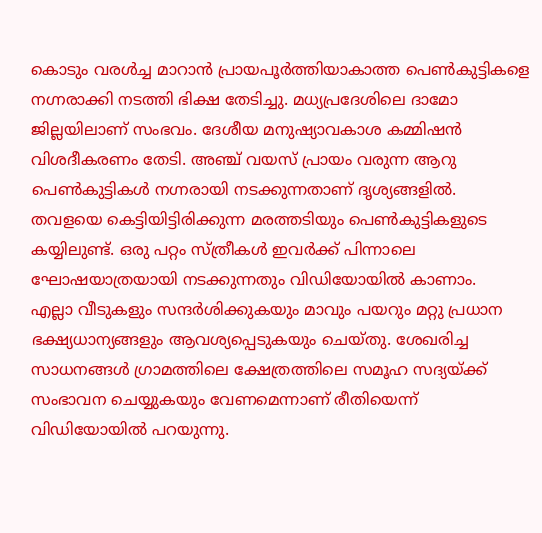കൊടും വരൾച്ച മാറാൻ പ്രായപൂർത്തിയാകാത്ത പെൺകുട്ടികളെ നഗ്നരാക്കി നടത്തി ഭിക്ഷ തേടിച്ചു. മധ്യപ്രദേശിലെ ദാമോ ജില്ലയിലാണ് സംഭവം. ദേശീയ മനുഷ്യാവകാശ കമ്മിഷൻ വിശദീകരണം തേടി. അഞ്ച് വയസ് പ്രായം വരുന്ന ആറു പെൺകുട്ടികൾ നഗ്നരായി നടക്കുന്നതാണ് ദൃശ്യങ്ങളിൽ. തവളയെ കെട്ടിയിട്ടിരിക്കുന്ന മരത്തടിയും പെൺകുട്ടികളുടെ കയ്യിലുണ്ട്. ഒരു പറ്റം സ്ത്രീകൾ ഇവർക്ക് പിന്നാലെ ഘോഷയാത്രയായി നടക്കുന്നതും വിഡിയോയിൽ കാണാം.
എല്ലാ വീടുകളും സന്ദർശിക്കുകയും മാവും പയറും മറ്റു പ്രധാന ഭക്ഷ്യധാന്യങ്ങളും ആവശ്യപ്പെടുകയും ചെയ്തു. ശേഖരിച്ച സാധനങ്ങൾ ഗ്രാമത്തിലെ ക്ഷേത്രത്തിലെ സമൂഹ സദ്യയ്ക്ക് സംഭാവന ചെയ്യുകയും വേണമെന്നാണ് രീതിയെന്ന് വിഡിയോയിൽ പറയുന്നു.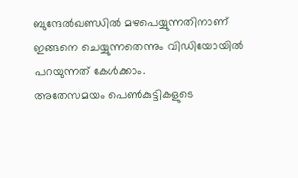ബുന്ദേൽഖണ്ഡിൽ മഴപെയ്യുന്നതിനാണ് ഇങ്ങനെ ചെയ്യുന്നതെന്നും വിഡിയോയിൽ പറയുന്നത് കേൾക്കാം.
അതേസമയം പെൺകുട്ടികളുടെ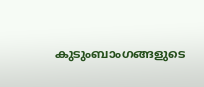കുടുംബാംഗങ്ങളുടെ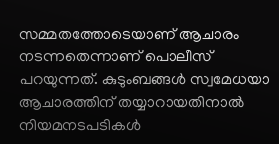സമ്മതത്തോടെയാണ് ആചാരം നടന്നതെന്നാണ് പൊലീസ് പറയുന്നത്. കുടുംബങ്ങൾ സ്വമേധയാ ആചാരത്തിന് തയ്യാറായതിനാൽ നിയമനടപടികൾ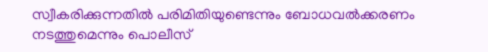സ്വീകരിക്കുന്നതിൽ പരിമിതിയുണ്ടെന്നും ബോധവൽക്കരണം നടത്തുമെന്നും പൊലീസ്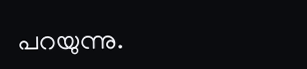പറയുന്നു.